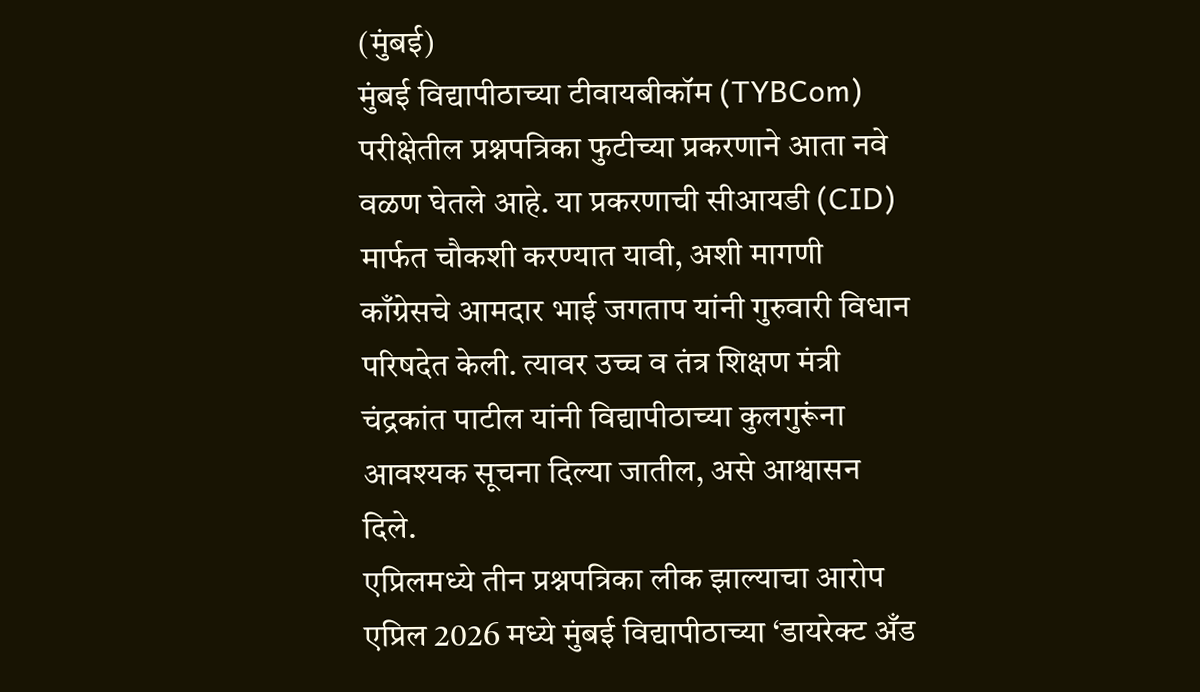(मुंबई)
मुंबई विद्यापीठाच्या टीवायबीकॉम (TYBCom) परीक्षेतील प्रश्नपत्रिका फुटीच्या प्रकरणाने आता नवे वळण घेतले आहे. या प्रकरणाची सीआयडी (CID) मार्फत चौकशी करण्यात यावी, अशी मागणी काँग्रेसचे आमदार भाई जगताप यांनी गुरुवारी विधान परिषदेत केली. त्यावर उच्च व तंत्र शिक्षण मंत्री चंद्रकांत पाटील यांनी विद्यापीठाच्या कुलगुरूंना आवश्यक सूचना दिल्या जातील, असे आश्वासन दिले.
एप्रिलमध्ये तीन प्रश्नपत्रिका लीक झाल्याचा आरोप
एप्रिल 2026 मध्ये मुंबई विद्यापीठाच्या ‘डायरेक्ट अँड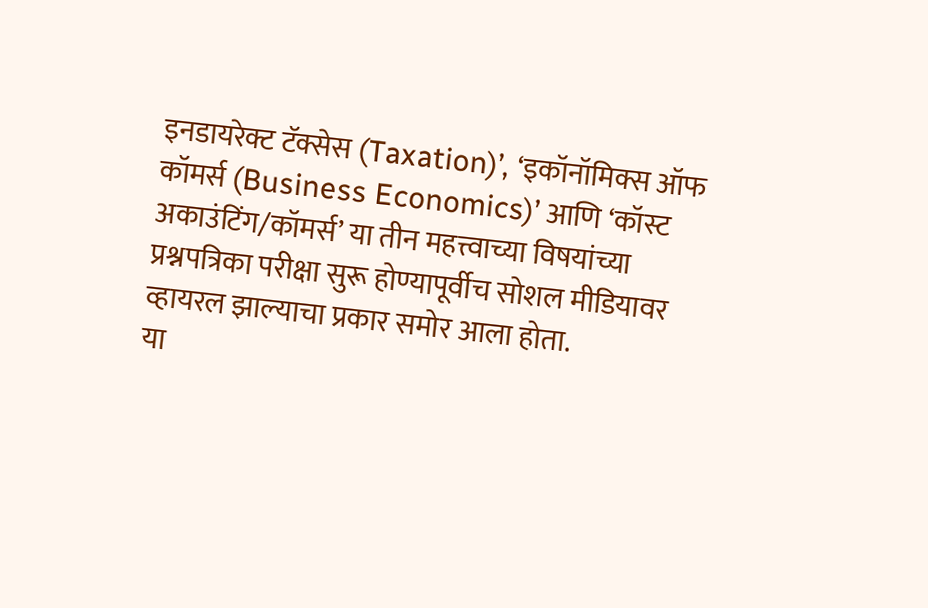इनडायरेक्ट टॅक्सेस (Taxation)’, ‘इकॉनॉमिक्स ऑफ कॉमर्स (Business Economics)’ आणि ‘कॉस्ट अकाउंटिंग/कॉमर्स’ या तीन महत्त्वाच्या विषयांच्या प्रश्नपत्रिका परीक्षा सुरू होण्यापूर्वीच सोशल मीडियावर व्हायरल झाल्याचा प्रकार समोर आला होता.
या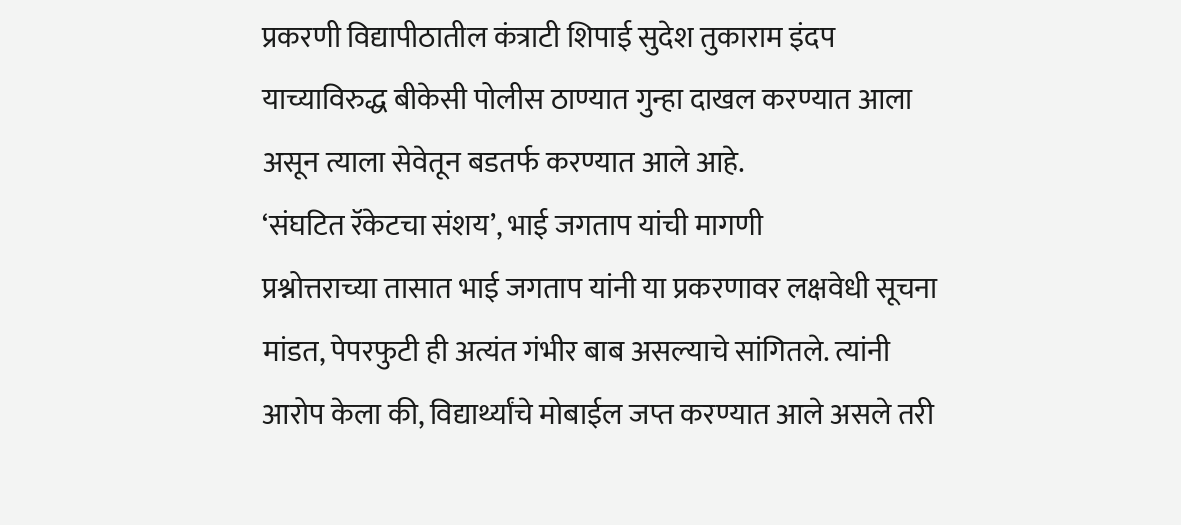प्रकरणी विद्यापीठातील कंत्राटी शिपाई सुदेश तुकाराम इंदप याच्याविरुद्ध बीकेसी पोलीस ठाण्यात गुन्हा दाखल करण्यात आला असून त्याला सेवेतून बडतर्फ करण्यात आले आहे.
‘संघटित रॅकेटचा संशय’, भाई जगताप यांची मागणी
प्रश्नोत्तराच्या तासात भाई जगताप यांनी या प्रकरणावर लक्षवेधी सूचना मांडत, पेपरफुटी ही अत्यंत गंभीर बाब असल्याचे सांगितले. त्यांनी आरोप केला की, विद्यार्थ्यांचे मोबाईल जप्त करण्यात आले असले तरी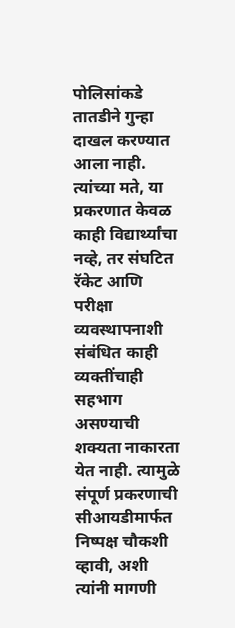पोलिसांकडे तातडीने गुन्हा दाखल करण्यात आला नाही.
त्यांच्या मते, या प्रकरणात केवळ काही विद्यार्थ्यांचा नव्हे, तर संघटित रॅकेट आणि परीक्षा व्यवस्थापनाशी संबंधित काही व्यक्तींचाही सहभाग असण्याची शक्यता नाकारता येत नाही. त्यामुळे संपूर्ण प्रकरणाची सीआयडीमार्फत निष्पक्ष चौकशी व्हावी, अशी त्यांनी मागणी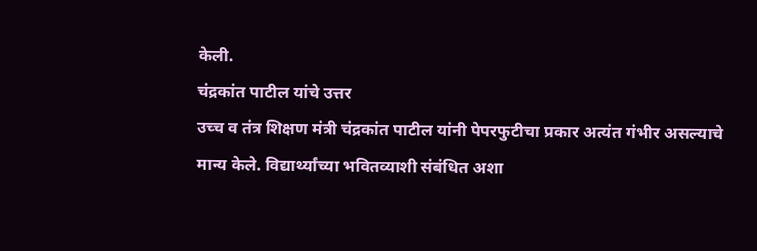केली.
चंद्रकांत पाटील यांचे उत्तर
उच्च व तंत्र शिक्षण मंत्री चंद्रकांत पाटील यांनी पेपरफुटीचा प्रकार अत्यंत गंभीर असल्याचे मान्य केले. विद्यार्थ्यांच्या भवितव्याशी संबंधित अशा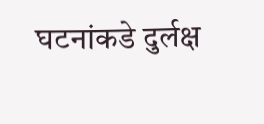घटनांकडे दुर्लक्ष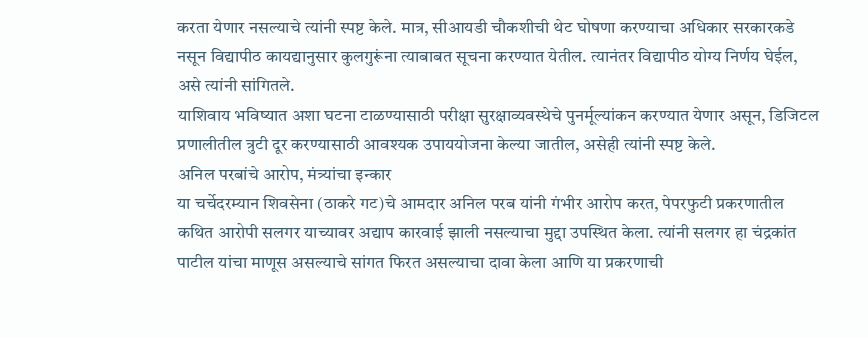करता येणार नसल्याचे त्यांनी स्पष्ट केले. मात्र, सीआयडी चौकशीची थेट घोषणा करण्याचा अधिकार सरकारकडे नसून विद्यापीठ कायद्यानुसार कुलगुरूंना त्याबाबत सूचना करण्यात येतील. त्यानंतर विद्यापीठ योग्य निर्णय घेईल, असे त्यांनी सांगितले.
याशिवाय भविष्यात अशा घटना टाळण्यासाठी परीक्षा सुरक्षाव्यवस्थेचे पुनर्मूल्यांकन करण्यात येणार असून, डिजिटल प्रणालीतील त्रुटी दूर करण्यासाठी आवश्यक उपाययोजना केल्या जातील, असेही त्यांनी स्पष्ट केले.
अनिल परबांचे आरोप, मंत्र्यांचा इन्कार
या चर्चेदरम्यान शिवसेना (ठाकरे गट)चे आमदार अनिल परब यांनी गंभीर आरोप करत, पेपरफुटी प्रकरणातील कथित आरोपी सलगर याच्यावर अद्याप कारवाई झाली नसल्याचा मुद्दा उपस्थित केला. त्यांनी सलगर हा चंद्रकांत पाटील यांचा माणूस असल्याचे सांगत फिरत असल्याचा दावा केला आणि या प्रकरणाची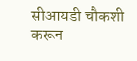सीआयडी चौकशी करून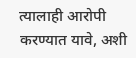त्यालाही आरोपी करण्यात यावे, अशी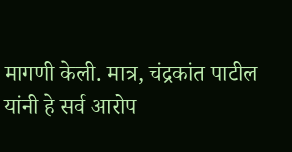मागणी केली. मात्र, चंद्रकांत पाटील यांनी हे सर्व आरोप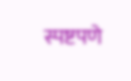स्पष्टपणे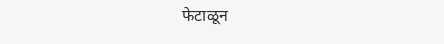फेटाळून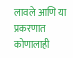लावले आणि या प्रकरणात कोणालाही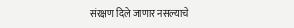संरक्षण दिले जाणार नसल्याचे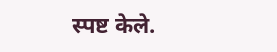स्पष्ट केले.